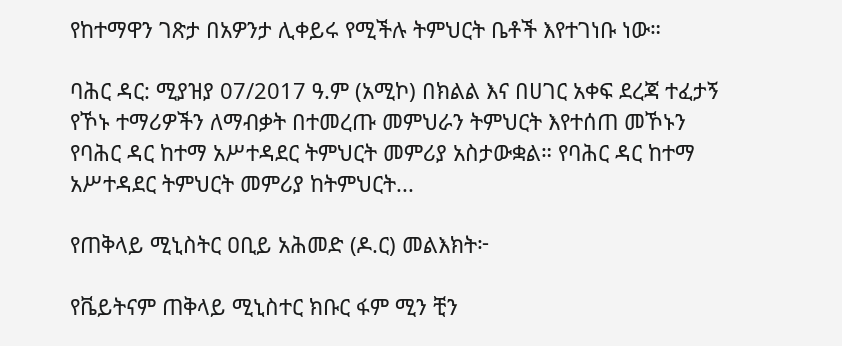የከተማዋን ገጽታ በአዎንታ ሊቀይሩ የሚችሉ ትምህርት ቤቶች እየተገነቡ ነው።

ባሕር ዳር: ሚያዝያ 07/2017 ዓ.ም (አሚኮ) በክልል እና በሀገር አቀፍ ደረጃ ተፈታኝ የኾኑ ተማሪዎችን ለማብቃት በተመረጡ መምህራን ትምህርት እየተሰጠ መኾኑን የባሕር ዳር ከተማ አሥተዳደር ትምህርት መምሪያ አስታውቋል። የባሕር ዳር ከተማ አሥተዳደር ትምህርት መምሪያ ከትምህርት...

የጠቅላይ ሚኒስትር ዐቢይ አሕመድ (ዶ.ር) መልእክት፦

የቬይትናም ጠቅላይ ሚኒስተር ክቡር ፋም ሚን ቺን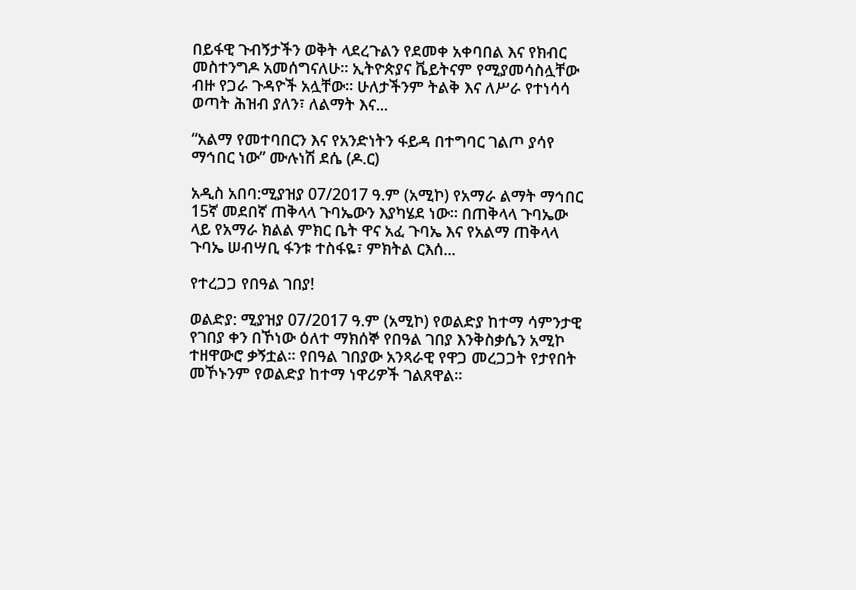በይፋዊ ጉብኝታችን ወቅት ላደረጉልን የደመቀ አቀባበል እና የክብር መስተንግዶ አመሰግናለሁ። ኢትዮጵያና ቬይትናም የሚያመሳስሏቸው ብዙ የጋራ ጉዳዮች አሏቸው። ሁለታችንም ትልቅ እና ለሥራ የተነሳሳ ወጣት ሕዝብ ያለን፣ ለልማት እና...

“አልማ የመተባበርን እና የአንድነትን ፋይዳ በተግባር ገልጦ ያሳየ ማኅበር ነው” ሙሉነሽ ደሴ (ዶ.ር)

አዲስ አበባ:ሚያዝያ 07/2017 ዓ.ም (አሚኮ) የአማራ ልማት ማኅበር 15ኛ መደበኛ ጠቅላላ ጉባኤውን እያካሄደ ነው። በጠቅላላ ጉባኤው ላይ የአማራ ክልል ምክር ቤት ዋና አፈ ጉባኤ እና የአልማ ጠቅላላ ጉባኤ ሠብሣቢ ፋንቱ ተስፋዬ፣ ምክትል ርእሰ...

የተረጋጋ የበዓል ገበያ!

ወልድያ: ሚያዝያ 07/2017 ዓ.ም (አሚኮ) የወልድያ ከተማ ሳምንታዊ የገበያ ቀን በኾነው ዕለተ ማክሰኞ የበዓል ገበያ እንቅስቃሴን አሚኮ ተዘዋውሮ ቃኝቷል። የበዓል ገበያው አንጻራዊ የዋጋ መረጋጋት የታየበት መኾኑንም የወልድያ ከተማ ነዋሪዎች ገልጸዋል።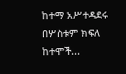ከተማ አሥተዳደሩ በሦስቱም ክፍለ ከተሞች...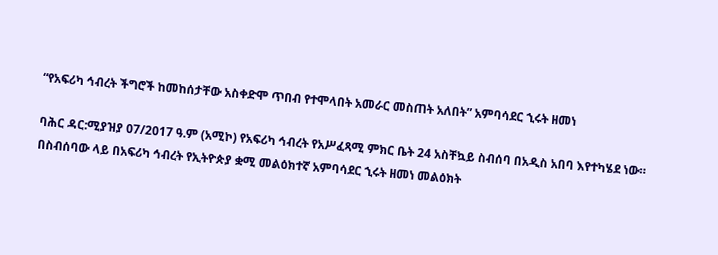“የአፍሪካ ኅብረት ችግሮች ከመከሰታቸው አስቀድሞ ጥበብ የተሞላበት አመራር መስጠት አለበት” አምባሳደር ኂሩት ዘመነ

ባሕር ዳር:ሚያዝያ 07/2017 ዓ.ም (አሚኮ) የአፍሪካ ኅብረት የአሥፈጻሚ ምክር ቤት 24 አስቸኳይ ስብሰባ በአዲስ አበባ እየተካሄደ ነው። በስብሰባው ላይ በአፍሪካ ኅብረት የኢትዮጵያ ቋሚ መልዕክተኛ አምባሳደር ኂሩት ዘመነ መልዕክት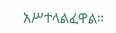አሥተላልፈዋል።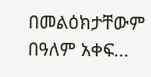በመልዕክታቸውም በዓለም አቀፍ...